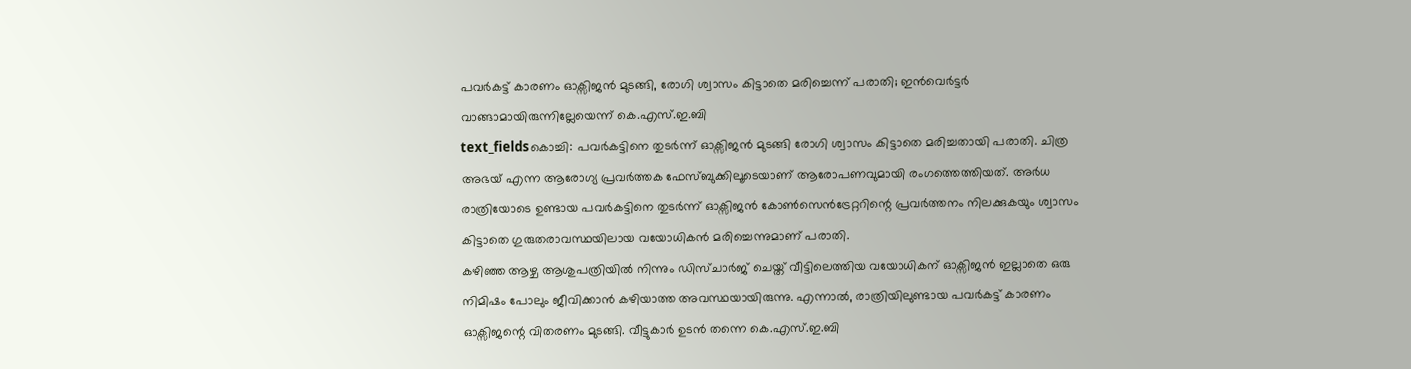പവർകട്ട് കാരണം ഓക്സിജൻ മുടങ്ങി, രോഗി ശ്വാസം കിട്ടാതെ മരിച്ചെന്ന് പരാതി; ഇൻവെർട്ടർ വാങ്ങാമായിരുന്നില്ലേയെന്ന് കെ.എസ്.ഇ.ബി
text_fieldsകൊച്ചി: പവർകട്ടിനെ തുടർന്ന് ഓക്സിജൻ മുടങ്ങി രോഗി ശ്വാസം കിട്ടാതെ മരിച്ചതായി പരാതി. ചിത്ര അഭയ് എന്ന ആരോഗ്യ പ്രവർത്തക ഫേസ്ബുക്കിലൂടെയാണ് ആരോപണവുമായി രംഗത്തെത്തിയത്. അർധ രാത്രിയോടെ ഉണ്ടായ പവർകട്ടിനെ തുടർന്ന് ഓക്സിജൻ കോൺസെൻട്രേറ്ററിന്റെ പ്രവർത്തനം നിലക്കുകയും ശ്വാസം കിട്ടാതെ ഗുരുതരാവസ്ഥയിലായ വയോധികൻ മരിച്ചെന്നുമാണ് പരാതി.
കഴിഞ്ഞ ആഴ്ച ആശുപത്രിയിൽ നിന്നും ഡിസ്ചാർജ് ചെയ്ത് വീട്ടിലെത്തിയ വയോധികന് ഓക്സിജൻ ഇല്ലാതെ ഒരു നിമിഷം പോലും ജീവിക്കാൻ കഴിയാത്ത അവസ്ഥയായിരുന്നു. എന്നാൽ, രാത്രിയിലുണ്ടായ പവർകട്ട് കാരണം ഓക്സിജന്റെ വിതരണം മുടങ്ങി. വീട്ടുകാർ ഉടൻ തന്നെ കെ.എസ്.ഇ.ബി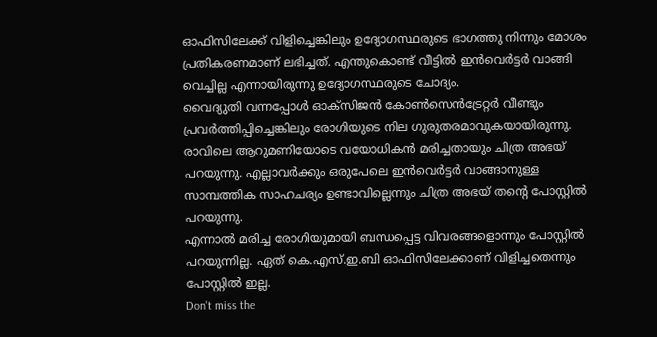ഓഫിസിലേക്ക് വിളിച്ചെങ്കിലും ഉദ്യോഗസ്ഥരുടെ ഭാഗത്തു നിന്നും മോശം പ്രതികരണമാണ് ലഭിച്ചത്. എന്തുകൊണ്ട് വീട്ടിൽ ഇൻവെർട്ടർ വാങ്ങി വെച്ചില്ല എന്നായിരുന്നു ഉദ്യോഗസ്ഥരുടെ ചോദ്യം.
വൈദ്യുതി വന്നപ്പോൾ ഓക്സിജൻ കോൺസെൻട്രേറ്റർ വീണ്ടും പ്രവർത്തിപ്പിച്ചെങ്കിലും രോഗിയുടെ നില ഗുരുതരമാവുകയായിരുന്നു. രാവിലെ ആറുമണിയോടെ വയോധികൻ മരിച്ചതായും ചിത്ര അഭയ് പറയുന്നു. എല്ലാവർക്കും ഒരുപേലെ ഇൻവെർട്ടർ വാങ്ങാനുള്ള സാമ്പത്തിക സാഹചര്യം ഉണ്ടാവില്ലെന്നും ചിത്ര അഭയ് തന്റെ പോസ്റ്റിൽ പറയുന്നു.
എന്നാൽ മരിച്ച രോഗിയുമായി ബന്ധപ്പെട്ട വിവരങ്ങളൊന്നും പോസ്റ്റിൽ പറയുന്നില്ല. ഏത് കെ.എസ്.ഇ.ബി ഓഫിസിലേക്കാണ് വിളിച്ചതെന്നും പോസ്റ്റിൽ ഇല്ല.
Don't miss the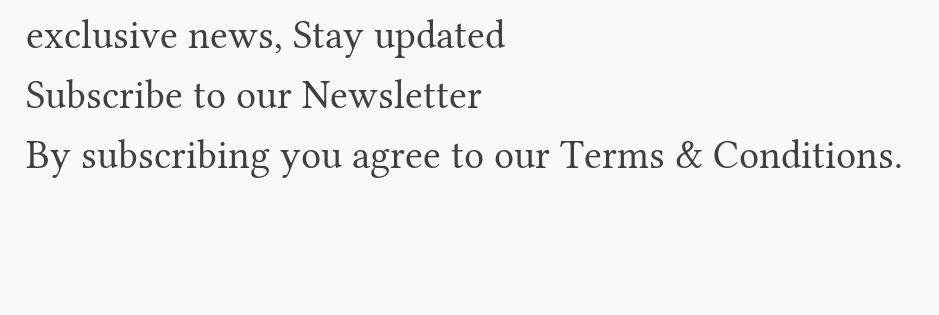exclusive news, Stay updated
Subscribe to our Newsletter
By subscribing you agree to our Terms & Conditions.